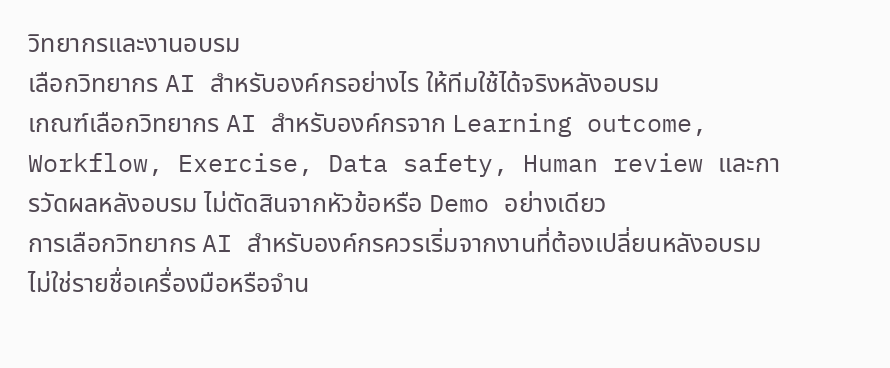วิทยากรและงานอบรม
เลือกวิทยากร AI สำหรับองค์กรอย่างไร ให้ทีมใช้ได้จริงหลังอบรม
เกณฑ์เลือกวิทยากร AI สำหรับองค์กรจาก Learning outcome, Workflow, Exercise, Data safety, Human review และการวัดผลหลังอบรม ไม่ตัดสินจากหัวข้อหรือ Demo อย่างเดียว
การเลือกวิทยากร AI สำหรับองค์กรควรเริ่มจากงานที่ต้องเปลี่ยนหลังอบรม ไม่ใช่รายชื่อเครื่องมือหรือจำน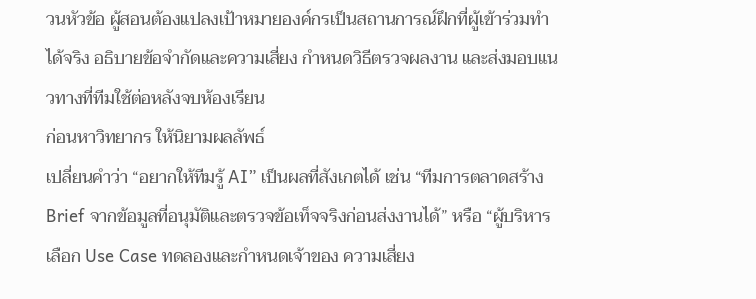วนหัวข้อ ผู้สอนต้องแปลงเป้าหมายองค์กรเป็นสถานการณ์ฝึกที่ผู้เข้าร่วมทำได้จริง อธิบายข้อจำกัดและความเสี่ยง กำหนดวิธีตรวจผลงาน และส่งมอบแนวทางที่ทีมใช้ต่อหลังจบห้องเรียน
ก่อนหาวิทยากร ให้นิยามผลลัพธ์
เปลี่ยนคำว่า “อยากให้ทีมรู้ AI” เป็นผลที่สังเกตได้ เช่น “ทีมการตลาดสร้าง Brief จากข้อมูลที่อนุมัติและตรวจข้อเท็จจริงก่อนส่งงานได้” หรือ “ผู้บริหารเลือก Use Case ทดลองและกำหนดเจ้าของ ความเสี่ยง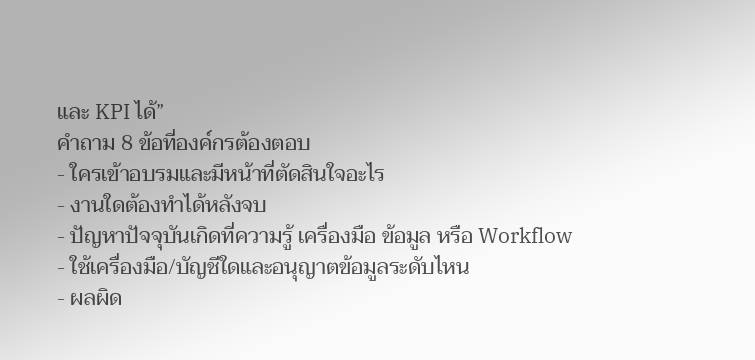และ KPI ได้”
คำถาม 8 ข้อที่องค์กรต้องตอบ
- ใครเข้าอบรมและมีหน้าที่ตัดสินใจอะไร
- งานใดต้องทำได้หลังจบ
- ปัญหาปัจจุบันเกิดที่ความรู้ เครื่องมือ ข้อมูล หรือ Workflow
- ใช้เครื่องมือ/บัญชีใดและอนุญาตข้อมูลระดับไหน
- ผลผิด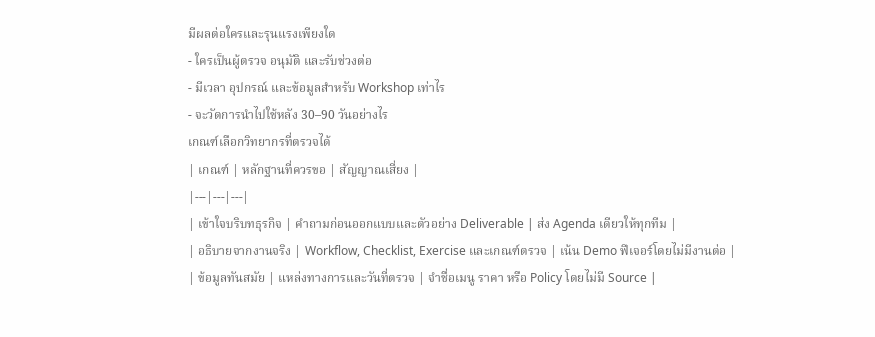มีผลต่อใครและรุนแรงเพียงใด
- ใครเป็นผู้ตรวจ อนุมัติ และรับช่วงต่อ
- มีเวลา อุปกรณ์ และข้อมูลสำหรับ Workshop เท่าไร
- จะวัดการนำไปใช้หลัง 30–90 วันอย่างไร
เกณฑ์เลือกวิทยากรที่ตรวจได้
| เกณฑ์ | หลักฐานที่ควรขอ | สัญญาณเสี่ยง |
|---|---|---|
| เข้าใจบริบทธุรกิจ | คำถามก่อนออกแบบและตัวอย่าง Deliverable | ส่ง Agenda เดียวให้ทุกทีม |
| อธิบายจากงานจริง | Workflow, Checklist, Exercise และเกณฑ์ตรวจ | เน้น Demo ฟีเจอร์โดยไม่มีงานต่อ |
| ข้อมูลทันสมัย | แหล่งทางการและวันที่ตรวจ | จำชื่อเมนู ราคา หรือ Policy โดยไม่มี Source |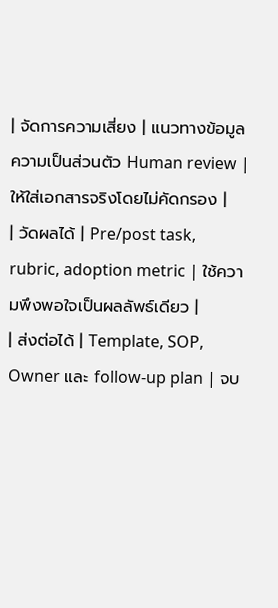| จัดการความเสี่ยง | แนวทางข้อมูล ความเป็นส่วนตัว Human review | ให้ใส่เอกสารจริงโดยไม่คัดกรอง |
| วัดผลได้ | Pre/post task, rubric, adoption metric | ใช้ความพึงพอใจเป็นผลลัพธ์เดียว |
| ส่งต่อได้ | Template, SOP, Owner และ follow-up plan | จบ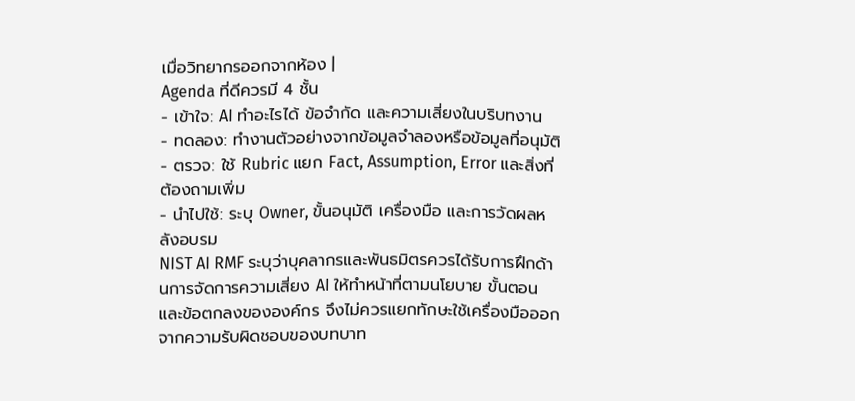เมื่อวิทยากรออกจากห้อง |
Agenda ที่ดีควรมี 4 ชั้น
- เข้าใจ: AI ทำอะไรได้ ข้อจำกัด และความเสี่ยงในบริบทงาน
- ทดลอง: ทำงานตัวอย่างจากข้อมูลจำลองหรือข้อมูลที่อนุมัติ
- ตรวจ: ใช้ Rubric แยก Fact, Assumption, Error และสิ่งที่ต้องถามเพิ่ม
- นำไปใช้: ระบุ Owner, ขั้นอนุมัติ เครื่องมือ และการวัดผลหลังอบรม
NIST AI RMF ระบุว่าบุคลากรและพันธมิตรควรได้รับการฝึกด้านการจัดการความเสี่ยง AI ให้ทำหน้าที่ตามนโยบาย ขั้นตอน และข้อตกลงขององค์กร จึงไม่ควรแยกทักษะใช้เครื่องมือออกจากความรับผิดชอบของบทบาท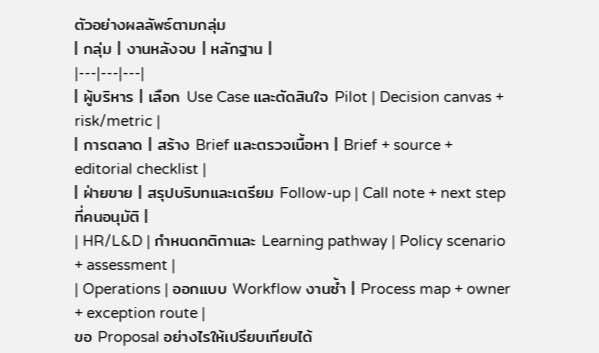ตัวอย่างผลลัพธ์ตามกลุ่ม
| กลุ่ม | งานหลังจบ | หลักฐาน |
|---|---|---|
| ผู้บริหาร | เลือก Use Case และตัดสินใจ Pilot | Decision canvas + risk/metric |
| การตลาด | สร้าง Brief และตรวจเนื้อหา | Brief + source + editorial checklist |
| ฝ่ายขาย | สรุปบริบทและเตรียม Follow-up | Call note + next step ที่คนอนุมัติ |
| HR/L&D | กำหนดกติกาและ Learning pathway | Policy scenario + assessment |
| Operations | ออกแบบ Workflow งานซ้ำ | Process map + owner + exception route |
ขอ Proposal อย่างไรให้เปรียบเทียบได้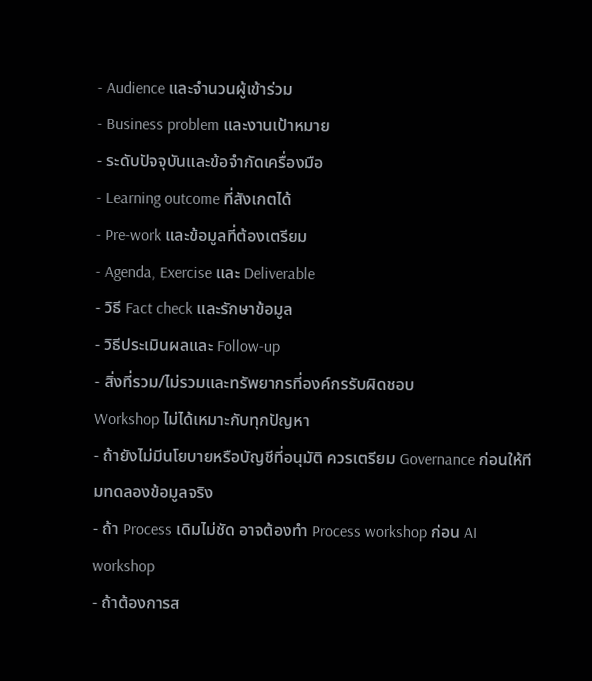- Audience และจำนวนผู้เข้าร่วม
- Business problem และงานเป้าหมาย
- ระดับปัจจุบันและข้อจำกัดเครื่องมือ
- Learning outcome ที่สังเกตได้
- Pre-work และข้อมูลที่ต้องเตรียม
- Agenda, Exercise และ Deliverable
- วิธี Fact check และรักษาข้อมูล
- วิธีประเมินผลและ Follow-up
- สิ่งที่รวม/ไม่รวมและทรัพยากรที่องค์กรรับผิดชอบ
Workshop ไม่ได้เหมาะกับทุกปัญหา
- ถ้ายังไม่มีนโยบายหรือบัญชีที่อนุมัติ ควรเตรียม Governance ก่อนให้ทีมทดลองข้อมูลจริง
- ถ้า Process เดิมไม่ชัด อาจต้องทำ Process workshop ก่อน AI workshop
- ถ้าต้องการส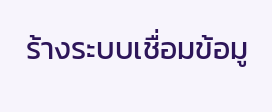ร้างระบบเชื่อมข้อมู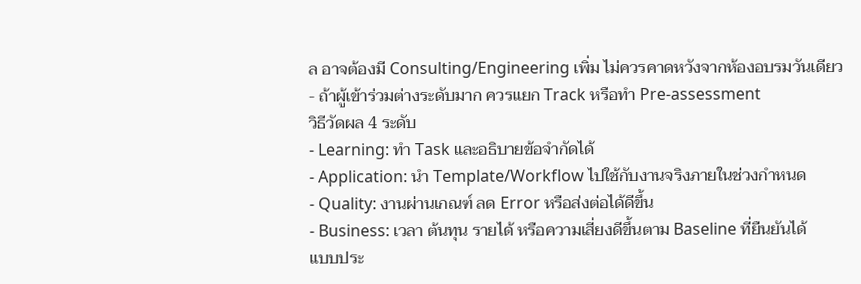ล อาจต้องมี Consulting/Engineering เพิ่ม ไม่ควรคาดหวังจากห้องอบรมวันเดียว
- ถ้าผู้เข้าร่วมต่างระดับมาก ควรแยก Track หรือทำ Pre-assessment
วิธีวัดผล 4 ระดับ
- Learning: ทำ Task และอธิบายข้อจำกัดได้
- Application: นำ Template/Workflow ไปใช้กับงานจริงภายในช่วงกำหนด
- Quality: งานผ่านเกณฑ์ ลด Error หรือส่งต่อได้ดีขึ้น
- Business: เวลา ต้นทุน รายได้ หรือความเสี่ยงดีขึ้นตาม Baseline ที่ยืนยันได้
แบบประ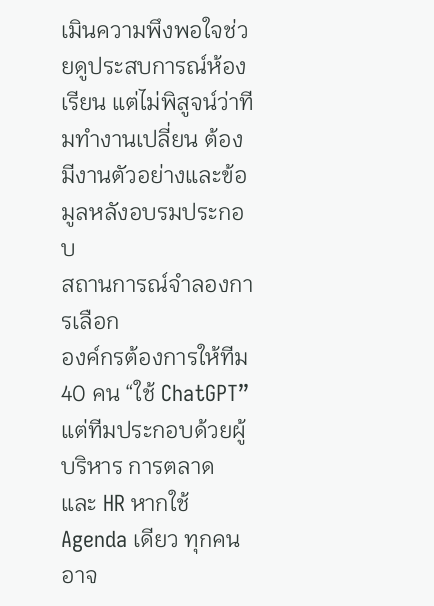เมินความพึงพอใจช่วยดูประสบการณ์ห้องเรียน แต่ไม่พิสูจน์ว่าทีมทำงานเปลี่ยน ต้องมีงานตัวอย่างและข้อมูลหลังอบรมประกอบ
สถานการณ์จำลองการเลือก
องค์กรต้องการให้ทีม 40 คน “ใช้ ChatGPT” แต่ทีมประกอบด้วยผู้บริหาร การตลาด และ HR หากใช้ Agenda เดียว ทุกคนอาจ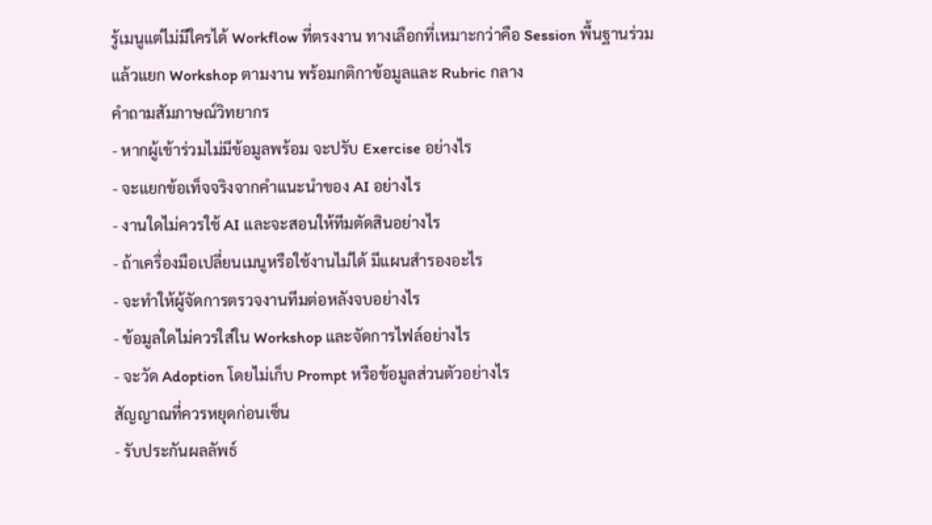รู้เมนูแต่ไม่มีใครได้ Workflow ที่ตรงงาน ทางเลือกที่เหมาะกว่าคือ Session พื้นฐานร่วม แล้วแยก Workshop ตามงาน พร้อมกติกาข้อมูลและ Rubric กลาง
คำถามสัมภาษณ์วิทยากร
- หากผู้เข้าร่วมไม่มีข้อมูลพร้อม จะปรับ Exercise อย่างไร
- จะแยกข้อเท็จจริงจากคำแนะนำของ AI อย่างไร
- งานใดไม่ควรใช้ AI และจะสอนให้ทีมตัดสินอย่างไร
- ถ้าเครื่องมือเปลี่ยนเมนูหรือใช้งานไม่ได้ มีแผนสำรองอะไร
- จะทำให้ผู้จัดการตรวจงานทีมต่อหลังจบอย่างไร
- ข้อมูลใดไม่ควรใส่ใน Workshop และจัดการไฟล์อย่างไร
- จะวัด Adoption โดยไม่เก็บ Prompt หรือข้อมูลส่วนตัวอย่างไร
สัญญาณที่ควรหยุดก่อนเซ็น
- รับประกันผลลัพธ์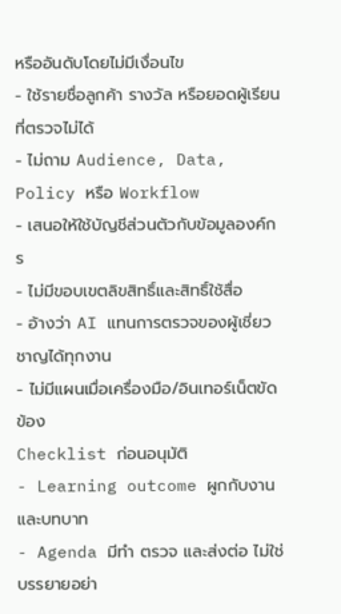หรืออันดับโดยไม่มีเงื่อนไข
- ใช้รายชื่อลูกค้า รางวัล หรือยอดผู้เรียนที่ตรวจไม่ได้
- ไม่ถาม Audience, Data, Policy หรือ Workflow
- เสนอให้ใช้บัญชีส่วนตัวกับข้อมูลองค์กร
- ไม่มีขอบเขตลิขสิทธิ์และสิทธิ์ใช้สื่อ
- อ้างว่า AI แทนการตรวจของผู้เชี่ยวชาญได้ทุกงาน
- ไม่มีแผนเมื่อเครื่องมือ/อินเทอร์เน็ตขัดข้อง
Checklist ก่อนอนุมัติ
- Learning outcome ผูกกับงานและบทบาท
- Agenda มีทำ ตรวจ และส่งต่อ ไม่ใช่บรรยายอย่า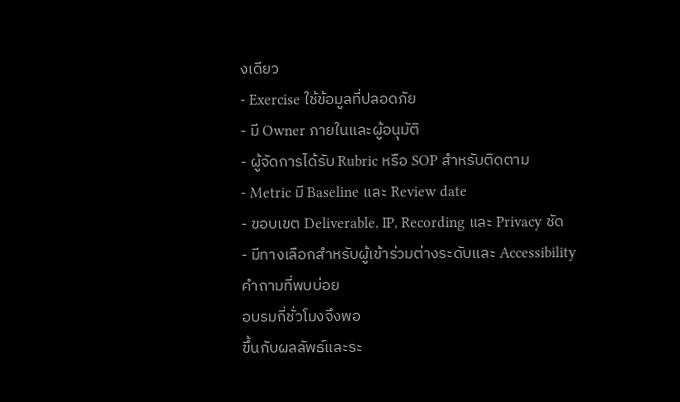งเดียว
- Exercise ใช้ข้อมูลที่ปลอดภัย
- มี Owner ภายในและผู้อนุมัติ
- ผู้จัดการได้รับ Rubric หรือ SOP สำหรับติดตาม
- Metric มี Baseline และ Review date
- ขอบเขต Deliverable, IP, Recording และ Privacy ชัด
- มีทางเลือกสำหรับผู้เข้าร่วมต่างระดับและ Accessibility
คำถามที่พบบ่อย
อบรมกี่ชั่วโมงจึงพอ
ขึ้นกับผลลัพธ์และระ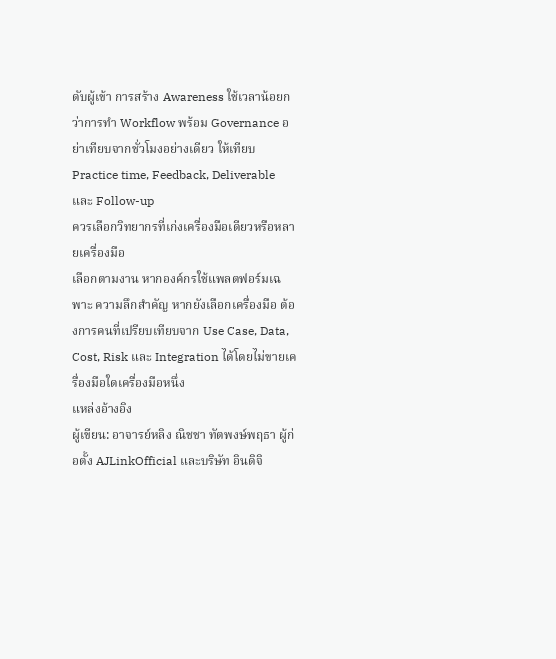ดับผู้เข้า การสร้าง Awareness ใช้เวลาน้อยกว่าการทำ Workflow พร้อม Governance อย่าเทียบจากชั่วโมงอย่างเดียว ให้เทียบ Practice time, Feedback, Deliverable และ Follow-up
ควรเลือกวิทยากรที่เก่งเครื่องมือเดียวหรือหลายเครื่องมือ
เลือกตามงาน หากองค์กรใช้แพลตฟอร์มเฉพาะ ความลึกสำคัญ หากยังเลือกเครื่องมือ ต้องการคนที่เปรียบเทียบจาก Use Case, Data, Cost, Risk และ Integration ได้โดยไม่ขายเครื่องมือใดเครื่องมือหนึ่ง
แหล่งอ้างอิง
ผู้เขียน: อาจารย์หลิง ณิชชา ทัตพงษ์พฤธา ผู้ก่อตั้ง AJLinkOfficial และบริษัท อินดิจิ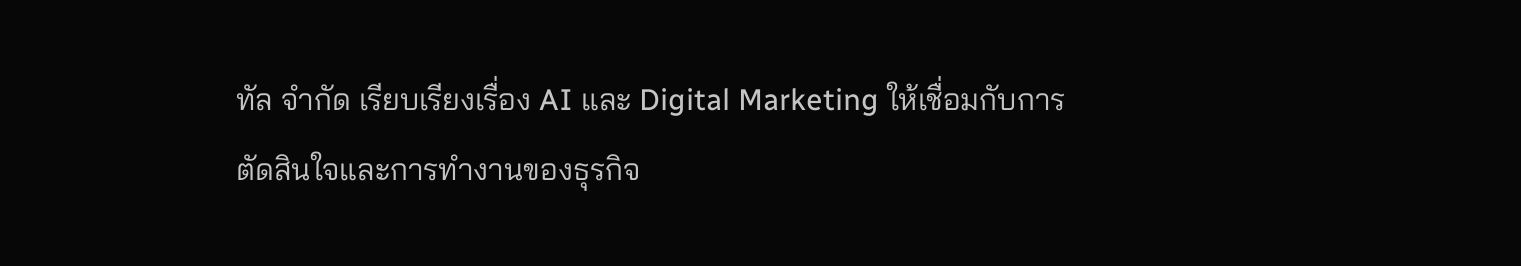ทัล จำกัด เรียบเรียงเรื่อง AI และ Digital Marketing ให้เชื่อมกับการตัดสินใจและการทำงานของธุรกิจ